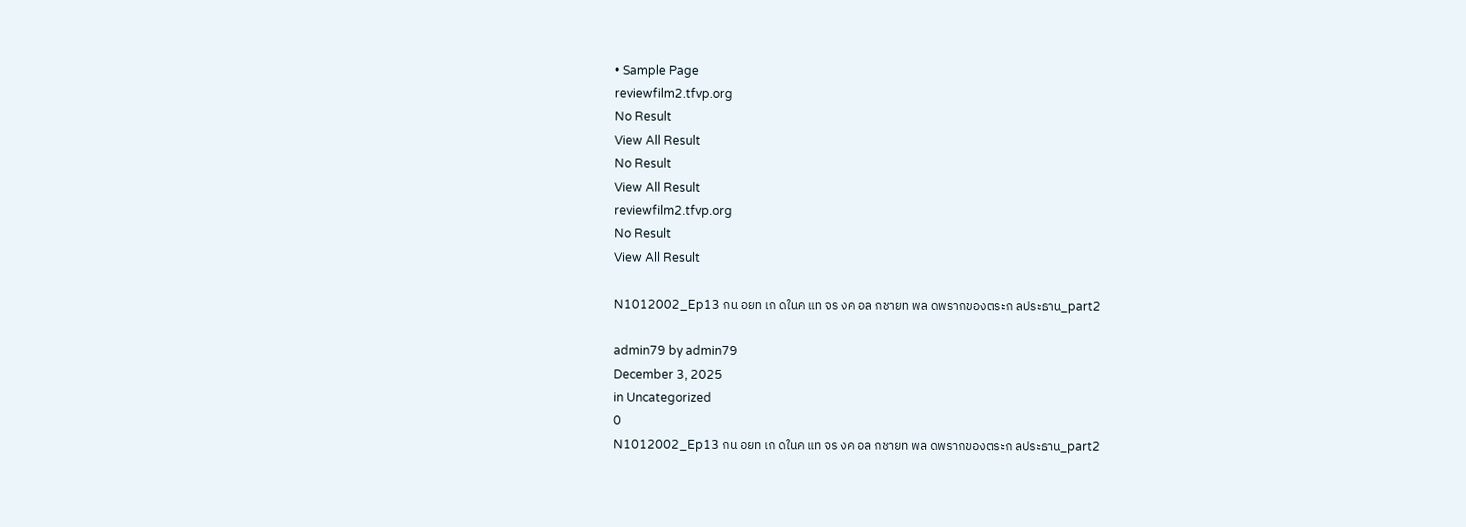• Sample Page
reviewfilm2.tfvp.org
No Result
View All Result
No Result
View All Result
reviewfilm2.tfvp.org
No Result
View All Result

N1012002_Ep13 กน อยท เก ดในค แท จร งค อล กชายท พล ดพรากของตระก ลประธาน_part2

admin79 by admin79
December 3, 2025
in Uncategorized
0
N1012002_Ep13 กน อยท เก ดในค แท จร งค อล กชายท พล ดพรากของตระก ลประธาน_part2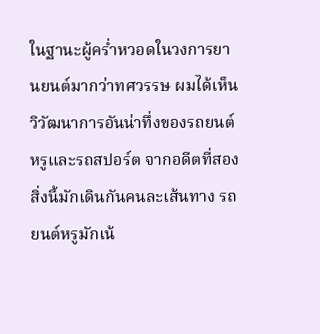ในฐานะผู้คร่ำหวอดในวงการยานยนต์มากว่าทศวรรษ ผมได้เห็นวิวัฒนาการอันน่าทึ่งของรถยนต์หรูและรถสปอร์ต จากอดีตที่สองสิ่งนี้มักเดินกันคนละเส้นทาง รถยนต์หรูมักเน้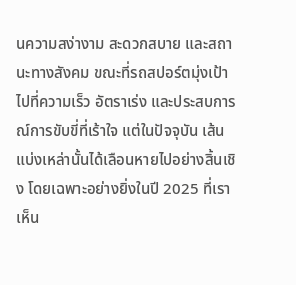นความสง่างาม สะดวกสบาย และสถานะทางสังคม ขณะที่รถสปอร์ตมุ่งเป้าไปที่ความเร็ว อัตราเร่ง และประสบการณ์การขับขี่ที่เร้าใจ แต่ในปัจจุบัน เส้นแบ่งเหล่านั้นได้เลือนหายไปอย่างสิ้นเชิง โดยเฉพาะอย่างยิ่งในปี 2025 ที่เราเห็น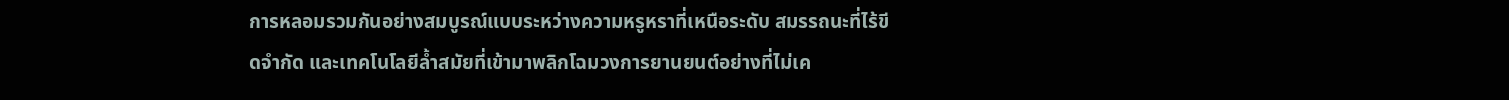การหลอมรวมกันอย่างสมบูรณ์แบบระหว่างความหรูหราที่เหนือระดับ สมรรถนะที่ไร้ขีดจำกัด และเทคโนโลยีล้ำสมัยที่เข้ามาพลิกโฉมวงการยานยนต์อย่างที่ไม่เค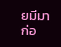ยมีมาก่อ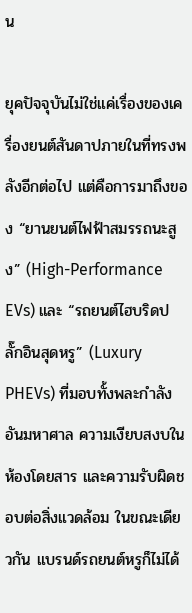น

ยุคปัจจุบันไม่ใช่แค่เรื่องของเครื่องยนต์สันดาปภายในที่ทรงพลังอีกต่อไป แต่คือการมาถึงของ “ยานยนต์ไฟฟ้าสมรรถนะสูง” (High-Performance EVs) และ “รถยนต์ไฮบริดปลั๊กอินสุดหรู” (Luxury PHEVs) ที่มอบทั้งพละกำลังอันมหาศาล ความเงียบสงบในห้องโดยสาร และความรับผิดชอบต่อสิ่งแวดล้อม ในขณะเดียวกัน แบรนด์รถยนต์หรูก็ไม่ได้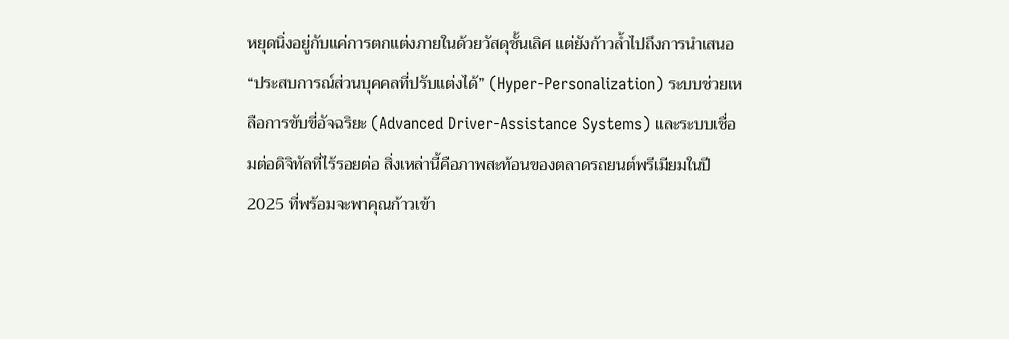หยุดนิ่งอยู่กับแค่การตกแต่งภายในด้วยวัสดุชั้นเลิศ แต่ยังก้าวล้ำไปถึงการนำเสนอ “ประสบการณ์ส่วนบุคคลที่ปรับแต่งได้” (Hyper-Personalization) ระบบช่วยเหลือการขับขี่อัจฉริยะ (Advanced Driver-Assistance Systems) และระบบเชื่อมต่อดิจิทัลที่ไร้รอยต่อ สิ่งเหล่านี้คือภาพสะท้อนของตลาดรถยนต์พรีเมียมในปี 2025 ที่พร้อมจะพาคุณก้าวเข้า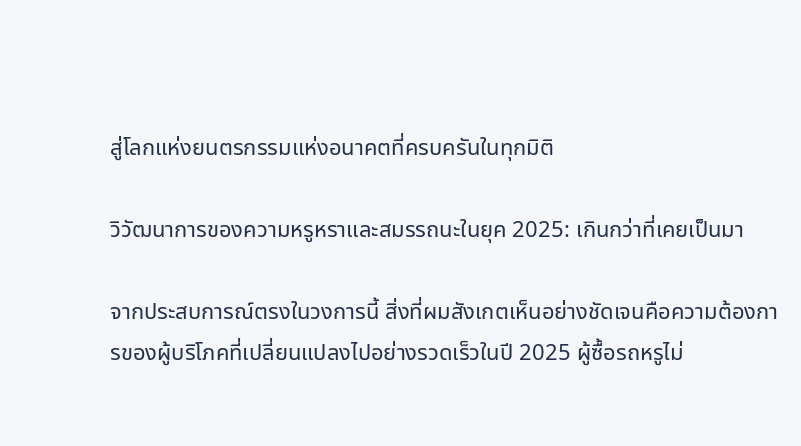สู่โลกแห่งยนตรกรรมแห่งอนาคตที่ครบครันในทุกมิติ

วิวัฒนาการของความหรูหราและสมรรถนะในยุค 2025: เกินกว่าที่เคยเป็นมา

จากประสบการณ์ตรงในวงการนี้ สิ่งที่ผมสังเกตเห็นอย่างชัดเจนคือความต้องการของผู้บริโภคที่เปลี่ยนแปลงไปอย่างรวดเร็วในปี 2025 ผู้ซื้อรถหรูไม่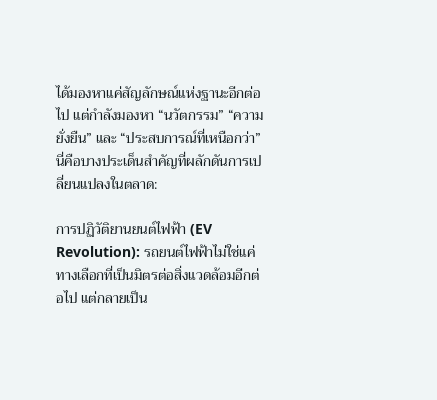ได้มองหาแค่สัญลักษณ์แห่งฐานะอีกต่อไป แต่กำลังมองหา “นวัตกรรม” “ความยั่งยืน” และ “ประสบการณ์ที่เหนือกว่า” นี่คือบางประเด็นสำคัญที่ผลักดันการเปลี่ยนแปลงในตลาด:

การปฏิวัติยานยนต์ไฟฟ้า (EV Revolution): รถยนต์ไฟฟ้าไม่ใช่แค่ทางเลือกที่เป็นมิตรต่อสิ่งแวดล้อมอีกต่อไป แต่กลายเป็น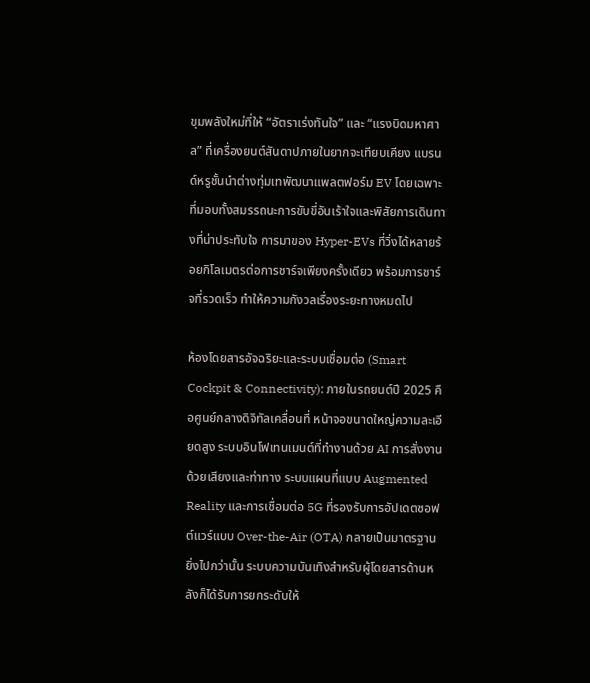ขุมพลังใหม่ที่ให้ “อัตราเร่งทันใจ” และ “แรงบิดมหาศาล” ที่เครื่องยนต์สันดาปภายในยากจะเทียบเคียง แบรนด์หรูชั้นนำต่างทุ่มเทพัฒนาแพลตฟอร์ม EV โดยเฉพาะ ที่มอบทั้งสมรรถนะการขับขี่อันเร้าใจและพิสัยการเดินทางที่น่าประทับใจ การมาของ Hyper-EVs ที่วิ่งได้หลายร้อยกิโลเมตรต่อการชาร์จเพียงครั้งเดียว พร้อมการชาร์จที่รวดเร็ว ทำให้ความกังวลเรื่องระยะทางหมดไป

ห้องโดยสารอัจฉริยะและระบบเชื่อมต่อ (Smart Cockpit & Connectivity): ภายในรถยนต์ปี 2025 คือศูนย์กลางดิจิทัลเคลื่อนที่ หน้าจอขนาดใหญ่ความละเอียดสูง ระบบอินโฟเทนเมนต์ที่ทำงานด้วย AI การสั่งงานด้วยเสียงและท่าทาง ระบบแผนที่แบบ Augmented Reality และการเชื่อมต่อ 5G ที่รองรับการอัปเดตซอฟต์แวร์แบบ Over-the-Air (OTA) กลายเป็นมาตรฐาน ยิ่งไปกว่านั้น ระบบความบันเทิงสำหรับผู้โดยสารด้านหลังก็ได้รับการยกระดับให้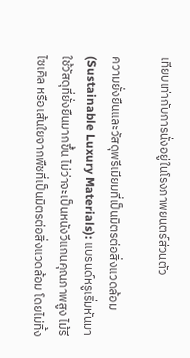เทียบเท่ากับการนั่งอยู่ในโรงภาพยนตร์ส่วนตัว

ความยั่งยืนและวัสดุพรีเมียมที่เป็นมิตรต่อสิ่งแวดล้อม (Sustainable Luxury Materials): แบรนด์หรูเริ่มหันมาใช้วัสดุที่ยั่งยืนมากขึ้น ไม่ว่าจะเป็นหนังวีแกนคุณภาพสูง ไม้รีไซเคิล หรือเส้นใยจากพืชที่เป็นมิตรต่อสิ่งแวดล้อม โดยไม่ทิ้ง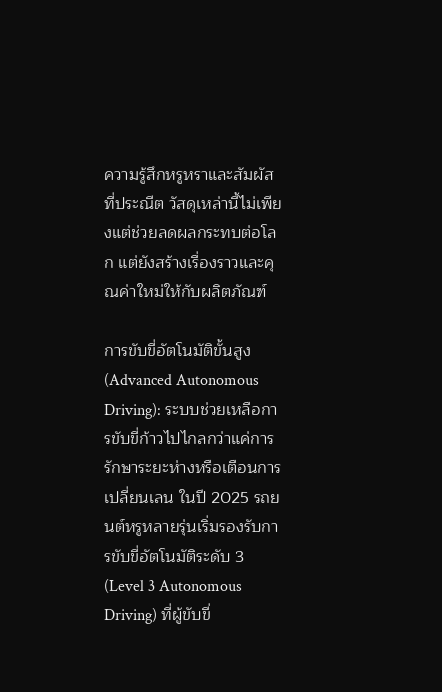ความรู้สึกหรูหราและสัมผัสที่ประณีต วัสดุเหล่านี้ไม่เพียงแต่ช่วยลดผลกระทบต่อโลก แต่ยังสร้างเรื่องราวและคุณค่าใหม่ให้กับผลิตภัณฑ์

การขับขี่อัตโนมัติขั้นสูง (Advanced Autonomous Driving): ระบบช่วยเหลือการขับขี่ก้าวไปไกลกว่าแค่การรักษาระยะห่างหรือเตือนการเปลี่ยนเลน ในปี 2025 รถยนต์หรูหลายรุ่นเริ่มรองรับการขับขี่อัตโนมัติระดับ 3 (Level 3 Autonomous Driving) ที่ผู้ขับขี่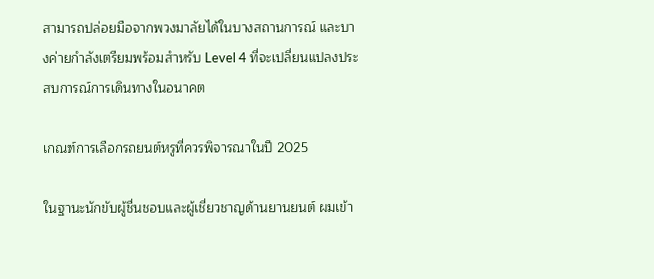สามารถปล่อยมือจากพวงมาลัยได้ในบางสถานการณ์ และบางค่ายกำลังเตรียมพร้อมสำหรับ Level 4 ที่จะเปลี่ยนแปลงประสบการณ์การเดินทางในอนาคต

เกณฑ์การเลือกรถยนต์หรูที่ควรพิจารณาในปี 2025

ในฐานะนักขับผู้ชื่นชอบและผู้เชี่ยวชาญด้านยานยนต์ ผมเข้า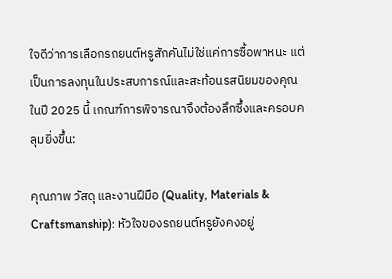ใจดีว่าการเลือกรถยนต์หรูสักคันไม่ใช่แค่การซื้อพาหนะ แต่เป็นการลงทุนในประสบการณ์และสะท้อนรสนิยมของคุณ ในปี 2025 นี้ เกณฑ์การพิจารณาจึงต้องลึกซึ้งและครอบคลุมยิ่งขึ้น:

คุณภาพ วัสดุ และงานฝีมือ (Quality, Materials & Craftsmanship): หัวใจของรถยนต์หรูยังคงอยู่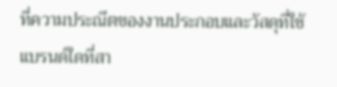ที่ความประณีตของงานประกอบและวัสดุที่ใช้ แบรนด์ใดที่สา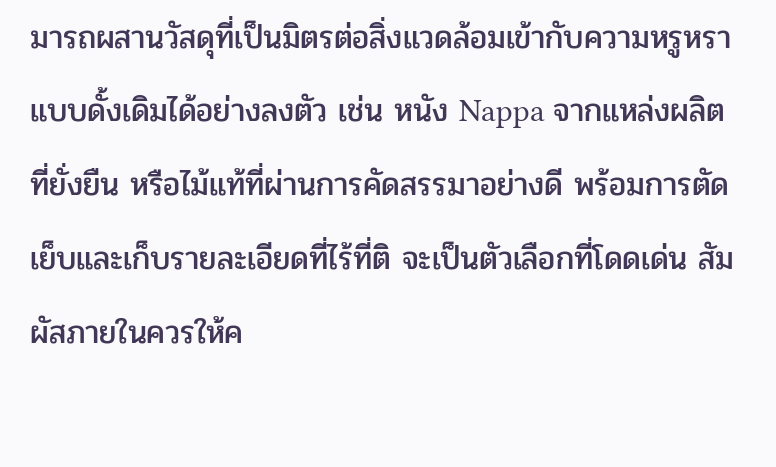มารถผสานวัสดุที่เป็นมิตรต่อสิ่งแวดล้อมเข้ากับความหรูหราแบบดั้งเดิมได้อย่างลงตัว เช่น หนัง Nappa จากแหล่งผลิตที่ยั่งยืน หรือไม้แท้ที่ผ่านการคัดสรรมาอย่างดี พร้อมการตัดเย็บและเก็บรายละเอียดที่ไร้ที่ติ จะเป็นตัวเลือกที่โดดเด่น สัมผัสภายในควรให้ค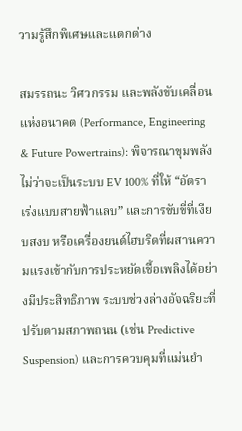วามรู้สึกพิเศษและแตกต่าง

สมรรถนะ วิศวกรรม และพลังขับเคลื่อนแห่งอนาคต (Performance, Engineering & Future Powertrains): พิจารณาขุมพลัง ไม่ว่าจะเป็นระบบ EV 100% ที่ให้ “อัตราเร่งแบบสายฟ้าแลบ” และการขับขี่ที่เงียบสงบ หรือเครื่องยนต์ไฮบริดที่ผสานความแรงเข้ากับการประหยัดเชื้อเพลิงได้อย่างมีประสิทธิภาพ ระบบช่วงล่างอัจฉริยะที่ปรับตามสภาพถนน (เช่น Predictive Suspension) และการควบคุมที่แม่นยำ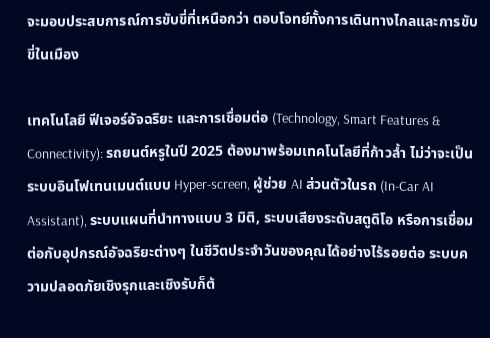จะมอบประสบการณ์การขับขี่ที่เหนือกว่า ตอบโจทย์ทั้งการเดินทางไกลและการขับขี่ในเมือง

เทคโนโลยี ฟีเจอร์อัจฉริยะ และการเชื่อมต่อ (Technology, Smart Features & Connectivity): รถยนต์หรูในปี 2025 ต้องมาพร้อมเทคโนโลยีที่ก้าวล้ำ ไม่ว่าจะเป็นระบบอินโฟเทนเมนต์แบบ Hyper-screen, ผู้ช่วย AI ส่วนตัวในรถ (In-Car AI Assistant), ระบบแผนที่นำทางแบบ 3 มิติ, ระบบเสียงระดับสตูดิโอ หรือการเชื่อมต่อกับอุปกรณ์อัจฉริยะต่างๆ ในชีวิตประจำวันของคุณได้อย่างไร้รอยต่อ ระบบความปลอดภัยเชิงรุกและเชิงรับก็ต้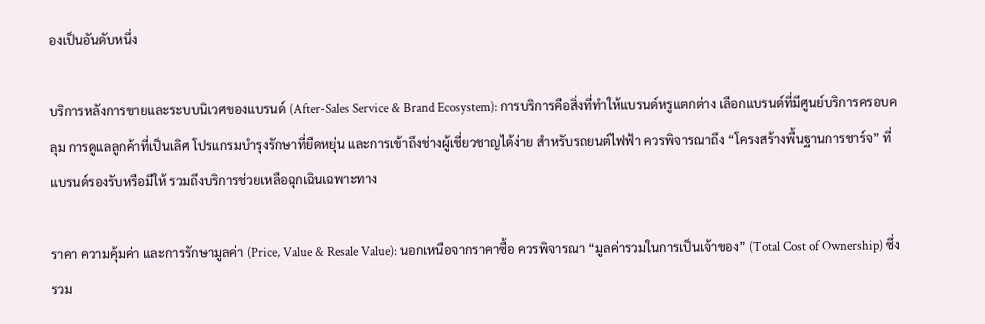องเป็นอันดับหนึ่ง

บริการหลังการขายและระบบนิเวศของแบรนด์ (After-Sales Service & Brand Ecosystem): การบริการคือสิ่งที่ทำให้แบรนด์หรูแตกต่าง เลือกแบรนด์ที่มีศูนย์บริการครอบคลุม การดูแลลูกค้าที่เป็นเลิศ โปรแกรมบำรุงรักษาที่ยืดหยุ่น และการเข้าถึงช่างผู้เชี่ยวชาญได้ง่าย สำหรับรถยนต์ไฟฟ้า ควรพิจารณาถึง “โครงสร้างพื้นฐานการชาร์จ” ที่แบรนด์รองรับหรือมีให้ รวมถึงบริการช่วยเหลือฉุกเฉินเฉพาะทาง

ราคา ความคุ้มค่า และการรักษามูลค่า (Price, Value & Resale Value): นอกเหนือจากราคาซื้อ ควรพิจารณา “มูลค่ารวมในการเป็นเจ้าของ” (Total Cost of Ownership) ซึ่งรวม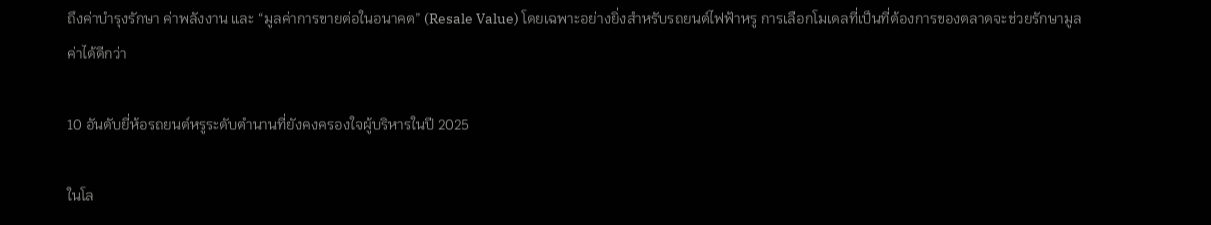ถึงค่าบำรุงรักษา ค่าพลังงาน และ “มูลค่าการขายต่อในอนาคต” (Resale Value) โดยเฉพาะอย่างยิ่งสำหรับรถยนต์ไฟฟ้าหรู การเลือกโมเดลที่เป็นที่ต้องการของตลาดจะช่วยรักษามูลค่าได้ดีกว่า

10 อันดับยี่ห้อรถยนต์หรูระดับตำนานที่ยังคงครองใจผู้บริหารในปี 2025

ในโล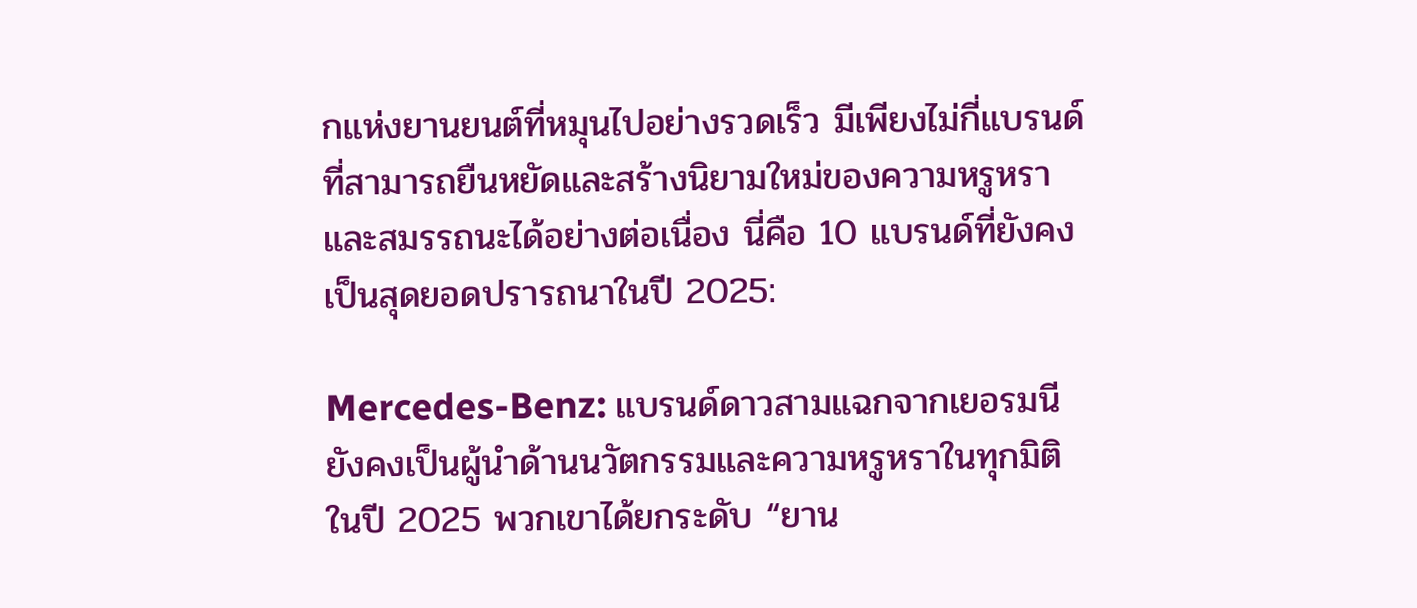กแห่งยานยนต์ที่หมุนไปอย่างรวดเร็ว มีเพียงไม่กี่แบรนด์ที่สามารถยืนหยัดและสร้างนิยามใหม่ของความหรูหราและสมรรถนะได้อย่างต่อเนื่อง นี่คือ 10 แบรนด์ที่ยังคงเป็นสุดยอดปรารถนาในปี 2025:

Mercedes-Benz: แบรนด์ดาวสามแฉกจากเยอรมนี ยังคงเป็นผู้นำด้านนวัตกรรมและความหรูหราในทุกมิติ ในปี 2025 พวกเขาได้ยกระดับ “ยาน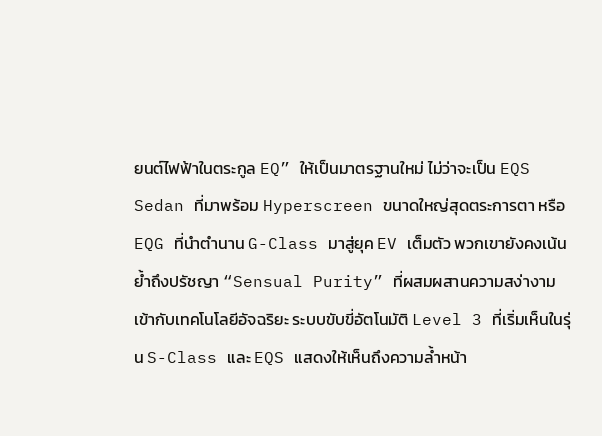ยนต์ไฟฟ้าในตระกูล EQ” ให้เป็นมาตรฐานใหม่ ไม่ว่าจะเป็น EQS Sedan ที่มาพร้อม Hyperscreen ขนาดใหญ่สุดตระการตา หรือ EQG ที่นำตำนาน G-Class มาสู่ยุค EV เต็มตัว พวกเขายังคงเน้นย้ำถึงปรัชญา “Sensual Purity” ที่ผสมผสานความสง่างามเข้ากับเทคโนโลยีอัจฉริยะ ระบบขับขี่อัตโนมัติ Level 3 ที่เริ่มเห็นในรุ่น S-Class และ EQS แสดงให้เห็นถึงความล้ำหน้า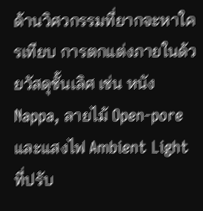ด้านวิศวกรรมที่ยากจะหาใครเทียบ การตกแต่งภายในด้วยวัสดุชั้นเลิศ เช่น หนัง Nappa, ลายไม้ Open-pore และแสงไฟ Ambient Light ที่ปรับ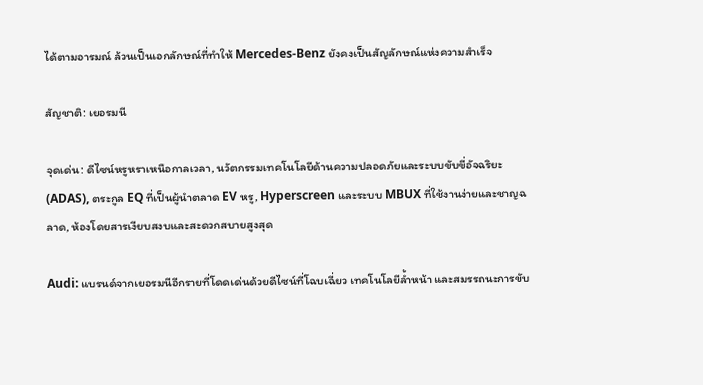ได้ตามอารมณ์ ล้วนเป็นเอกลักษณ์ที่ทำให้ Mercedes-Benz ยังคงเป็นสัญลักษณ์แห่งความสำเร็จ

สัญชาติ: เยอรมนี

จุดเด่น: ดีไซน์หรูหราเหนือกาลเวลา, นวัตกรรมเทคโนโลยีด้านความปลอดภัยและระบบขับขี่อัจฉริยะ (ADAS), ตระกูล EQ ที่เป็นผู้นำตลาด EV หรู, Hyperscreen และระบบ MBUX ที่ใช้งานง่ายและชาญฉลาด, ห้องโดยสารเงียบสงบและสะดวกสบายสูงสุด

Audi: แบรนด์จากเยอรมนีอีกรายที่โดดเด่นด้วยดีไซน์ที่โฉบเฉี่ยว เทคโนโลยีล้ำหน้า และสมรรถนะการขับ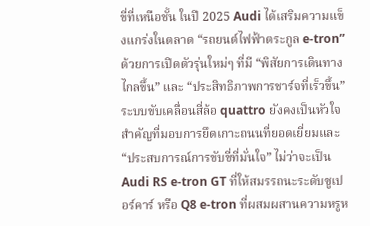ขี่ที่เหนือชั้น ในปี 2025 Audi ได้เสริมความแข็งแกร่งในตลาด “รถยนต์ไฟฟ้าตระกูล e-tron” ด้วยการเปิดตัวรุ่นใหม่ๆ ที่มี “พิสัยการเดินทางไกลขึ้น” และ “ประสิทธิภาพการชาร์จที่เร็วขึ้น” ระบบขับเคลื่อนสี่ล้อ quattro ยังคงเป็นหัวใจสำคัญที่มอบการยึดเกาะถนนที่ยอดเยี่ยมและ “ประสบการณ์การขับขี่ที่มั่นใจ” ไม่ว่าจะเป็น Audi RS e-tron GT ที่ให้สมรรถนะระดับซูเปอร์คาร์ หรือ Q8 e-tron ที่ผสมผสานความหรูห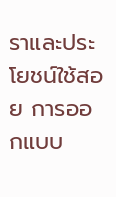ราและประโยชน์ใช้สอย การออกแบบ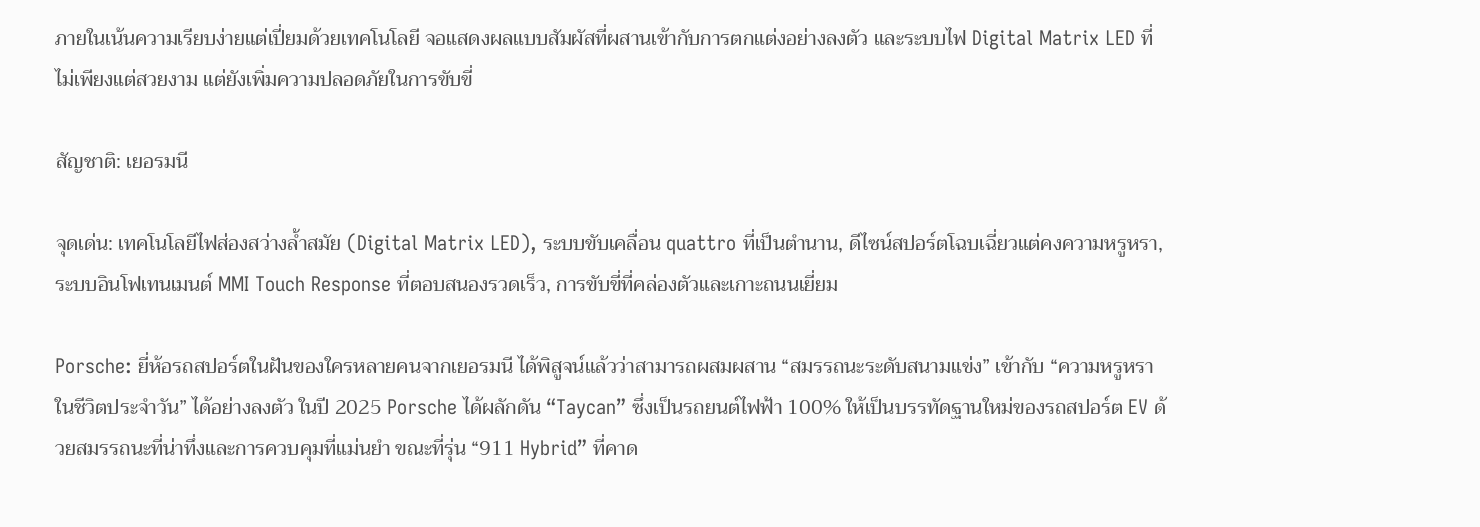ภายในเน้นความเรียบง่ายแต่เปี่ยมด้วยเทคโนโลยี จอแสดงผลแบบสัมผัสที่ผสานเข้ากับการตกแต่งอย่างลงตัว และระบบไฟ Digital Matrix LED ที่ไม่เพียงแต่สวยงาม แต่ยังเพิ่มความปลอดภัยในการขับขี่

สัญชาติ: เยอรมนี

จุดเด่น: เทคโนโลยีไฟส่องสว่างล้ำสมัย (Digital Matrix LED), ระบบขับเคลื่อน quattro ที่เป็นตำนาน, ดีไซน์สปอร์ตโฉบเฉี่ยวแต่คงความหรูหรา, ระบบอินโฟเทนเมนต์ MMI Touch Response ที่ตอบสนองรวดเร็ว, การขับขี่ที่คล่องตัวและเกาะถนนเยี่ยม

Porsche: ยี่ห้อรถสปอร์ตในฝันของใครหลายคนจากเยอรมนี ได้พิสูจน์แล้วว่าสามารถผสมผสาน “สมรรถนะระดับสนามแข่ง” เข้ากับ “ความหรูหราในชีวิตประจำวัน” ได้อย่างลงตัว ในปี 2025 Porsche ได้ผลักดัน “Taycan” ซึ่งเป็นรถยนต์ไฟฟ้า 100% ให้เป็นบรรทัดฐานใหม่ของรถสปอร์ต EV ด้วยสมรรถนะที่น่าทึ่งและการควบคุมที่แม่นยำ ขณะที่รุ่น “911 Hybrid” ที่คาด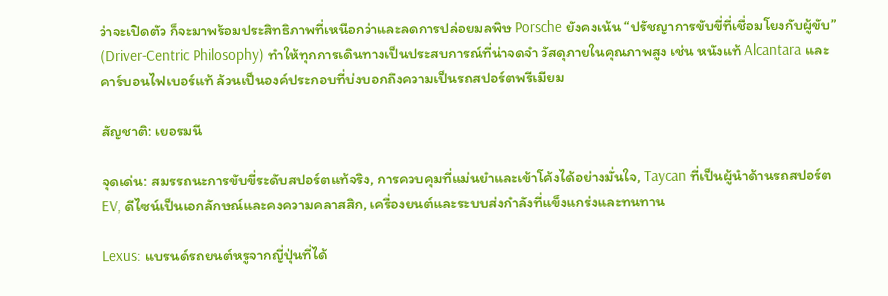ว่าจะเปิดตัว ก็จะมาพร้อมประสิทธิภาพที่เหนือกว่าและลดการปล่อยมลพิษ Porsche ยังคงเน้น “ปรัชญาการขับขี่ที่เชื่อมโยงกับผู้ขับ” (Driver-Centric Philosophy) ทำให้ทุกการเดินทางเป็นประสบการณ์ที่น่าจดจำ วัสดุภายในคุณภาพสูง เช่น หนังแท้ Alcantara และคาร์บอนไฟเบอร์แท้ ล้วนเป็นองค์ประกอบที่บ่งบอกถึงความเป็นรถสปอร์ตพรีเมียม

สัญชาติ: เยอรมนี

จุดเด่น: สมรรถนะการขับขี่ระดับสปอร์ตแท้จริง, การควบคุมที่แม่นยำและเข้าโค้งได้อย่างมั่นใจ, Taycan ที่เป็นผู้นำด้านรถสปอร์ต EV, ดีไซน์เป็นเอกลักษณ์และคงความคลาสสิก, เครื่องยนต์และระบบส่งกำลังที่แข็งแกร่งและทนทาน

Lexus: แบรนด์รถยนต์หรูจากญี่ปุ่นที่ได้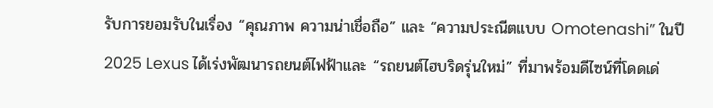รับการยอมรับในเรื่อง “คุณภาพ ความน่าเชื่อถือ” และ “ความประณีตแบบ Omotenashi” ในปี 2025 Lexus ได้เร่งพัฒนารถยนต์ไฟฟ้าและ “รถยนต์ไฮบริดรุ่นใหม่” ที่มาพร้อมดีไซน์ที่โดดเด่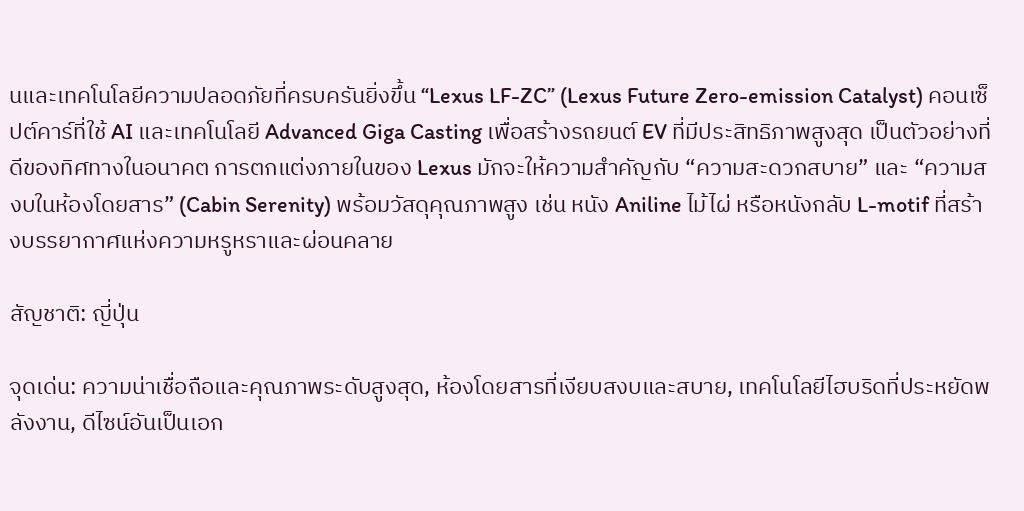นและเทคโนโลยีความปลอดภัยที่ครบครันยิ่งขึ้น “Lexus LF-ZC” (Lexus Future Zero-emission Catalyst) คอนเซ็ปต์คาร์ที่ใช้ AI และเทคโนโลยี Advanced Giga Casting เพื่อสร้างรถยนต์ EV ที่มีประสิทธิภาพสูงสุด เป็นตัวอย่างที่ดีของทิศทางในอนาคต การตกแต่งภายในของ Lexus มักจะให้ความสำคัญกับ “ความสะดวกสบาย” และ “ความสงบในห้องโดยสาร” (Cabin Serenity) พร้อมวัสดุคุณภาพสูง เช่น หนัง Aniline ไม้ไผ่ หรือหนังกลับ L-motif ที่สร้างบรรยากาศแห่งความหรูหราและผ่อนคลาย

สัญชาติ: ญี่ปุ่น

จุดเด่น: ความน่าเชื่อถือและคุณภาพระดับสูงสุด, ห้องโดยสารที่เงียบสงบและสบาย, เทคโนโลยีไฮบริดที่ประหยัดพลังงาน, ดีไซน์อันเป็นเอก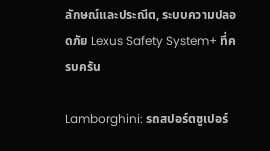ลักษณ์และประณีต, ระบบความปลอดภัย Lexus Safety System+ ที่ครบครัน

Lamborghini: รถสปอร์ตซูเปอร์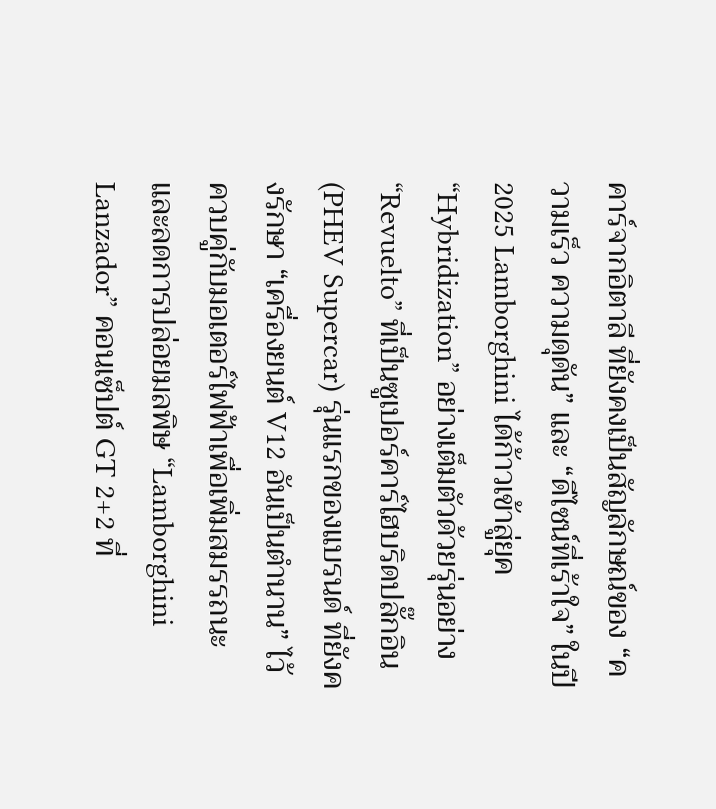คาร์จากอิตาลี ที่ยังคงเป็นสัญลักษณ์ของ “ความเร็ว ความดุดัน” และ “ดีไซน์ที่เร้าใจ” ในปี 2025 Lamborghini ได้ก้าวเข้าสู่ยุค “Hybridization” อย่างเต็มตัวด้วยรุ่นอย่าง “Revuelto” ที่เป็นซูเปอร์คาร์ไฮบริดปลั๊กอิน (PHEV Supercar) รุ่นแรกของแบรนด์ ที่ยังคงรักษา “เครื่องยนต์ V12 อันเป็นตำนาน” ไว้ ควบคู่กับมอเตอร์ไฟฟ้าเพื่อเพิ่มสมรรถนะและลดการปล่อยมลพิษ “Lamborghini Lanzador” คอนเซ็ปต์ GT 2+2 ที่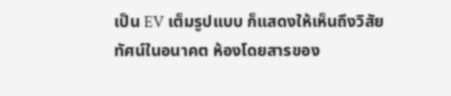เป็น EV เต็มรูปแบบ ก็แสดงให้เห็นถึงวิสัยทัศน์ในอนาคต ห้องโดยสารของ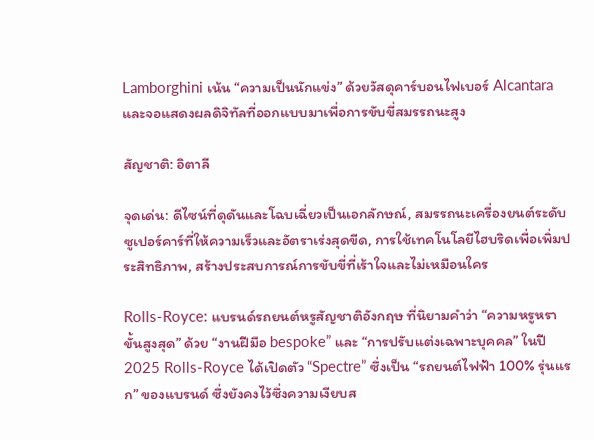Lamborghini เน้น “ความเป็นนักแข่ง” ด้วยวัสดุคาร์บอนไฟเบอร์ Alcantara และจอแสดงผลดิจิทัลที่ออกแบบมาเพื่อการขับขี่สมรรถนะสูง

สัญชาติ: อิตาลี

จุดเด่น: ดีไซน์ที่ดุดันและโฉบเฉี่ยวเป็นเอกลักษณ์, สมรรถนะเครื่องยนต์ระดับซูเปอร์คาร์ที่ให้ความเร็วและอัตราเร่งสุดขีด, การใช้เทคโนโลยีไฮบริดเพื่อเพิ่มประสิทธิภาพ, สร้างประสบการณ์การขับขี่ที่เร้าใจและไม่เหมือนใคร

Rolls-Royce: แบรนด์รถยนต์หรูสัญชาติอังกฤษ ที่นิยามคำว่า “ความหรูหราขั้นสูงสุด” ด้วย “งานฝีมือ bespoke” และ “การปรับแต่งเฉพาะบุคคล” ในปี 2025 Rolls-Royce ได้เปิดตัว “Spectre” ซึ่งเป็น “รถยนต์ไฟฟ้า 100% รุ่นแรก” ของแบรนด์ ซึ่งยังคงไว้ซึ่งความเงียบส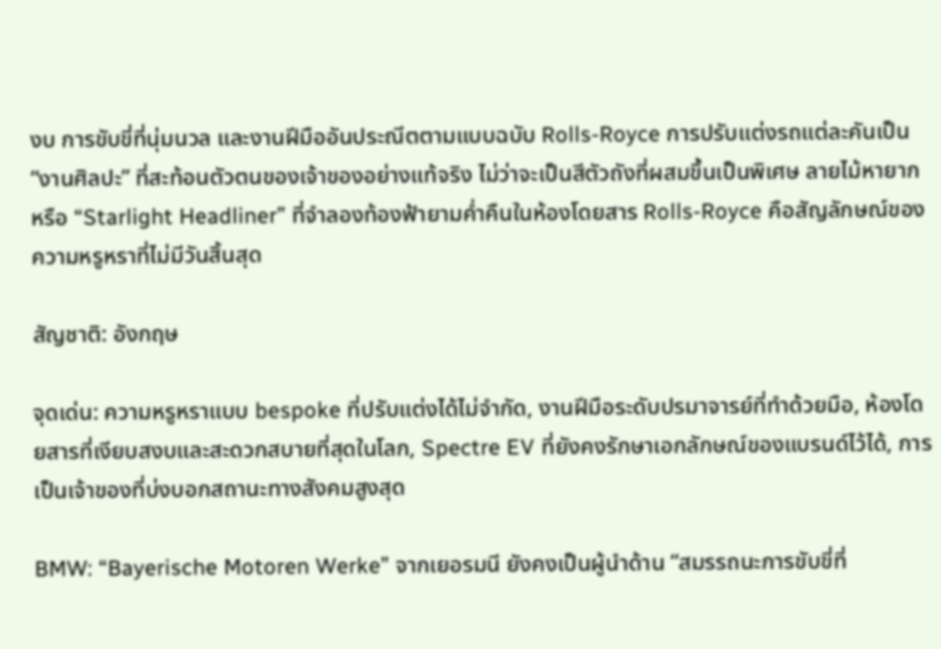งบ การขับขี่ที่นุ่มนวล และงานฝีมืออันประณีตตามแบบฉบับ Rolls-Royce การปรับแต่งรถแต่ละคันเป็น “งานศิลปะ” ที่สะท้อนตัวตนของเจ้าของอย่างแท้จริง ไม่ว่าจะเป็นสีตัวถังที่ผสมขึ้นเป็นพิเศษ ลายไม้หายาก หรือ “Starlight Headliner” ที่จำลองท้องฟ้ายามค่ำคืนในห้องโดยสาร Rolls-Royce คือสัญลักษณ์ของความหรูหราที่ไม่มีวันสิ้นสุด

สัญชาติ: อังกฤษ

จุดเด่น: ความหรูหราแบบ bespoke ที่ปรับแต่งได้ไม่จำกัด, งานฝีมือระดับปรมาจารย์ที่ทำด้วยมือ, ห้องโดยสารที่เงียบสงบและสะดวกสบายที่สุดในโลก, Spectre EV ที่ยังคงรักษาเอกลักษณ์ของแบรนด์ไว้ได้, การเป็นเจ้าของที่บ่งบอกสถานะทางสังคมสูงสุด

BMW: “Bayerische Motoren Werke” จากเยอรมนี ยังคงเป็นผู้นำด้าน “สมรรถนะการขับขี่ที่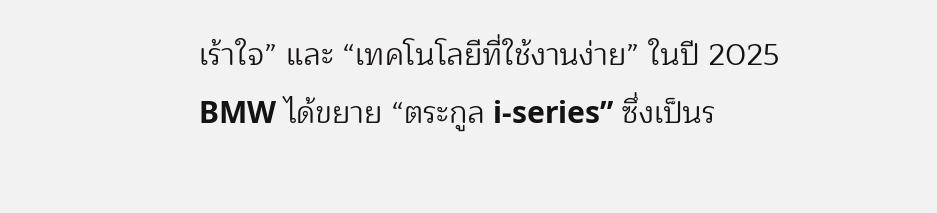เร้าใจ” และ “เทคโนโลยีที่ใช้งานง่าย” ในปี 2025 BMW ได้ขยาย “ตระกูล i-series” ซึ่งเป็นร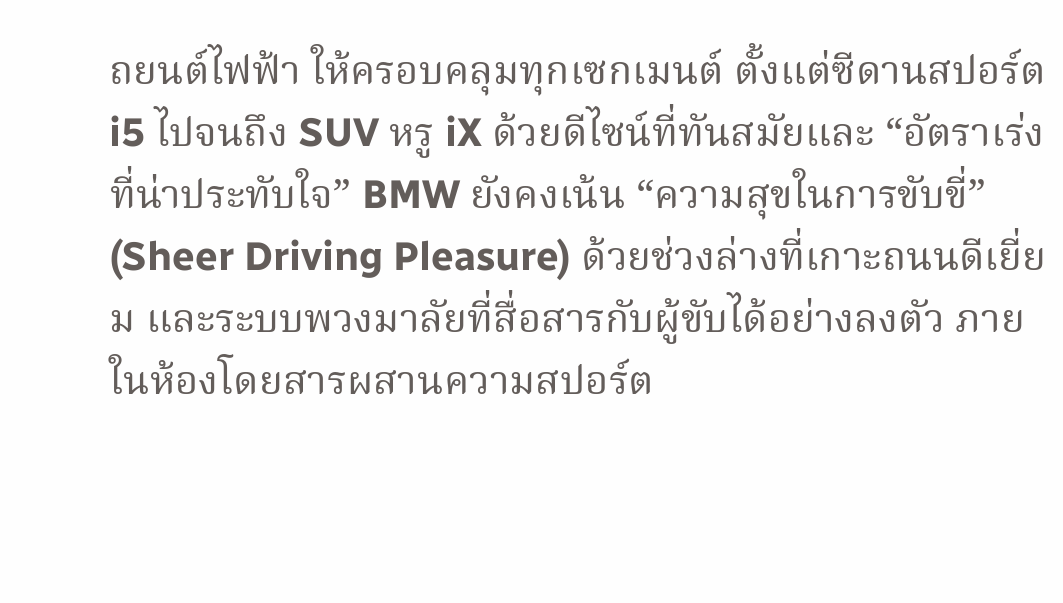ถยนต์ไฟฟ้า ให้ครอบคลุมทุกเซกเมนต์ ตั้งแต่ซีดานสปอร์ต i5 ไปจนถึง SUV หรู iX ด้วยดีไซน์ที่ทันสมัยและ “อัตราเร่งที่น่าประทับใจ” BMW ยังคงเน้น “ความสุขในการขับขี่” (Sheer Driving Pleasure) ด้วยช่วงล่างที่เกาะถนนดีเยี่ยม และระบบพวงมาลัยที่สื่อสารกับผู้ขับได้อย่างลงตัว ภายในห้องโดยสารผสานความสปอร์ต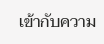เข้ากับความ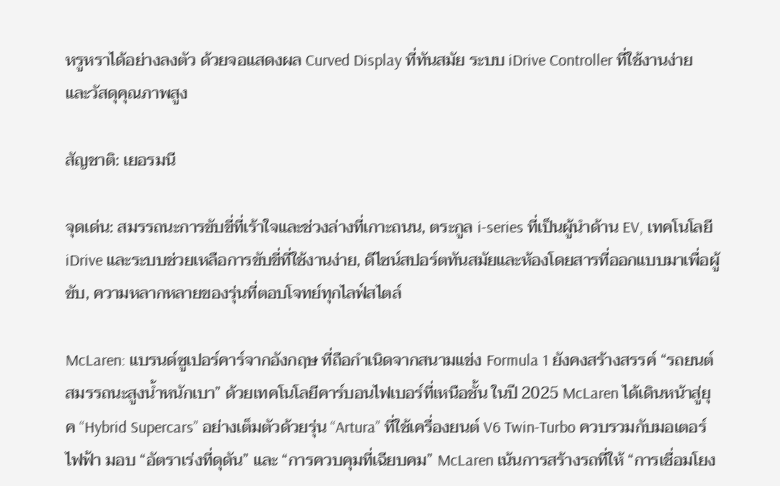หรูหราได้อย่างลงตัว ด้วยจอแสดงผล Curved Display ที่ทันสมัย ระบบ iDrive Controller ที่ใช้งานง่าย และวัสดุคุณภาพสูง

สัญชาติ: เยอรมนี

จุดเด่น: สมรรถนะการขับขี่ที่เร้าใจและช่วงล่างที่เกาะถนน, ตระกูล i-series ที่เป็นผู้นำด้าน EV, เทคโนโลยี iDrive และระบบช่วยเหลือการขับขี่ที่ใช้งานง่าย, ดีไซน์สปอร์ตทันสมัยและห้องโดยสารที่ออกแบบมาเพื่อผู้ขับ, ความหลากหลายของรุ่นที่ตอบโจทย์ทุกไลฟ์สไตล์

McLaren: แบรนด์ซูเปอร์คาร์จากอังกฤษ ที่ถือกำเนิดจากสนามแข่ง Formula 1 ยังคงสร้างสรรค์ “รถยนต์สมรรถนะสูงน้ำหนักเบา” ด้วยเทคโนโลยีคาร์บอนไฟเบอร์ที่เหนือชั้น ในปี 2025 McLaren ได้เดินหน้าสู่ยุค “Hybrid Supercars” อย่างเต็มตัวด้วยรุ่น “Artura” ที่ใช้เครื่องยนต์ V6 Twin-Turbo ควบรวมกับมอเตอร์ไฟฟ้า มอบ “อัตราเร่งที่ดุดัน” และ “การควบคุมที่เฉียบคม” McLaren เน้นการสร้างรถที่ให้ “การเชื่อมโยง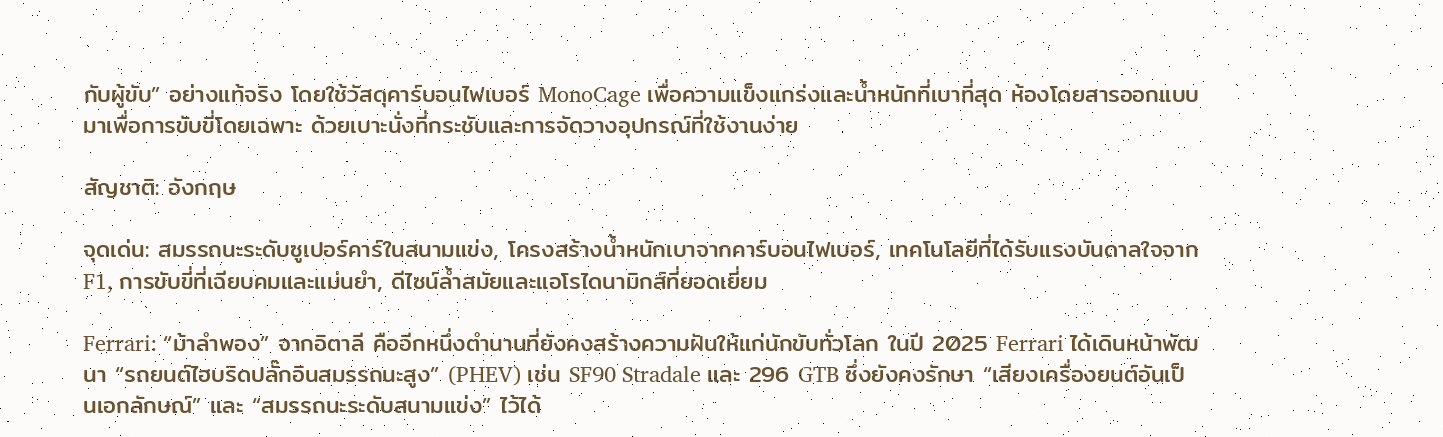กับผู้ขับ” อย่างแท้จริง โดยใช้วัสดุคาร์บอนไฟเบอร์ MonoCage เพื่อความแข็งแกร่งและน้ำหนักที่เบาที่สุด ห้องโดยสารออกแบบมาเพื่อการขับขี่โดยเฉพาะ ด้วยเบาะนั่งที่กระชับและการจัดวางอุปกรณ์ที่ใช้งานง่าย

สัญชาติ: อังกฤษ

จุดเด่น: สมรรถนะระดับซูเปอร์คาร์ในสนามแข่ง, โครงสร้างน้ำหนักเบาจากคาร์บอนไฟเบอร์, เทคโนโลยีที่ได้รับแรงบันดาลใจจาก F1, การขับขี่ที่เฉียบคมและแม่นยำ, ดีไซน์ล้ำสมัยและแอโรไดนามิกส์ที่ยอดเยี่ยม

Ferrari: “ม้าลำพอง” จากอิตาลี คืออีกหนึ่งตำนานที่ยังคงสร้างความฝันให้แก่นักขับทั่วโลก ในปี 2025 Ferrari ได้เดินหน้าพัฒนา “รถยนต์ไฮบริดปลั๊กอินสมรรถนะสูง” (PHEV) เช่น SF90 Stradale และ 296 GTB ซึ่งยังคงรักษา “เสียงเครื่องยนต์อันเป็นเอกลักษณ์” และ “สมรรถนะระดับสนามแข่ง” ไว้ได้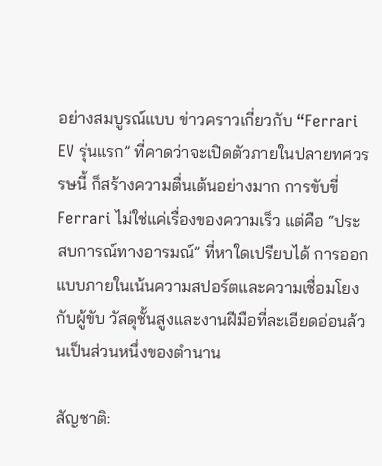อย่างสมบูรณ์แบบ ข่าวคราวเกี่ยวกับ “Ferrari EV รุ่นแรก” ที่คาดว่าจะเปิดตัวภายในปลายทศวรรษนี้ ก็สร้างความตื่นเต้นอย่างมาก การขับขี่ Ferrari ไม่ใช่แค่เรื่องของความเร็ว แต่คือ “ประสบการณ์ทางอารมณ์” ที่หาใดเปรียบได้ การออกแบบภายในเน้นความสปอร์ตและความเชื่อมโยงกับผู้ขับ วัสดุชั้นสูงและงานฝีมือที่ละเอียดอ่อนล้วนเป็นส่วนหนึ่งของตำนาน

สัญชาติ: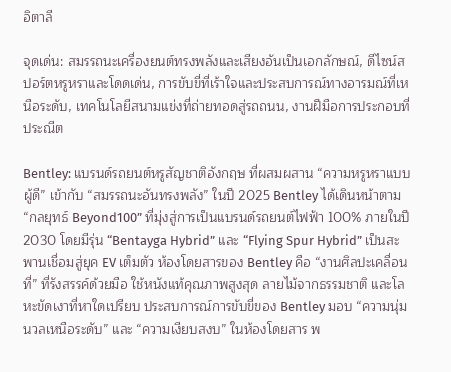อิตาลี

จุดเด่น: สมรรถนะเครื่องยนต์ทรงพลังและเสียงอันเป็นเอกลักษณ์, ดีไซน์สปอร์ตหรูหราและโดดเด่น, การขับขี่ที่เร้าใจและประสบการณ์ทางอารมณ์ที่เหนือระดับ, เทคโนโลยีสนามแข่งที่ถ่ายทอดสู่รถถนน, งานฝีมือการประกอบที่ประณีต

Bentley: แบรนด์รถยนต์หรูสัญชาติอังกฤษ ที่ผสมผสาน “ความหรูหราแบบผู้ดี” เข้ากับ “สมรรถนะอันทรงพลัง” ในปี 2025 Bentley ได้เดินหน้าตาม “กลยุทธ์ Beyond100” ที่มุ่งสู่การเป็นแบรนด์รถยนต์ไฟฟ้า 100% ภายในปี 2030 โดยมีรุ่น “Bentayga Hybrid” และ “Flying Spur Hybrid” เป็นสะพานเชื่อมสู่ยุค EV เต็มตัว ห้องโดยสารของ Bentley คือ “งานศิลปะเคลื่อนที่” ที่รังสรรค์ด้วยมือ ใช้หนังแท้คุณภาพสูงสุด ลายไม้จากธรรมชาติ และโลหะขัดเงาที่หาใดเปรียบ ประสบการณ์การขับขี่ของ Bentley มอบ “ความนุ่มนวลเหนือระดับ” และ “ความเงียบสงบ” ในห้องโดยสาร พ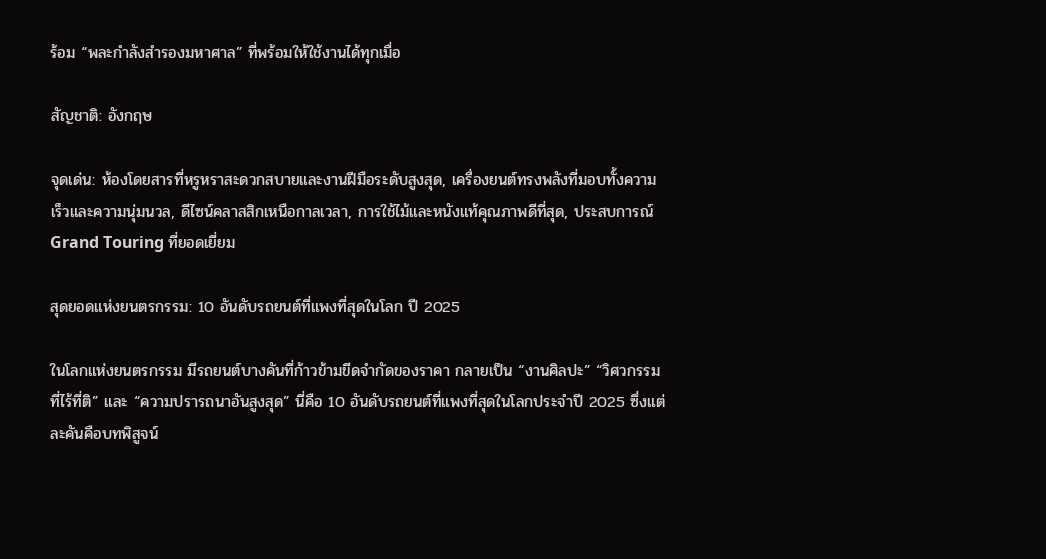ร้อม “พละกำลังสำรองมหาศาล” ที่พร้อมให้ใช้งานได้ทุกเมื่อ

สัญชาติ: อังกฤษ

จุดเด่น: ห้องโดยสารที่หรูหราสะดวกสบายและงานฝีมือระดับสูงสุด, เครื่องยนต์ทรงพลังที่มอบทั้งความเร็วและความนุ่มนวล, ดีไซน์คลาสสิกเหนือกาลเวลา, การใช้ไม้และหนังแท้คุณภาพดีที่สุด, ประสบการณ์ Grand Touring ที่ยอดเยี่ยม

สุดยอดแห่งยนตรกรรม: 10 อันดับรถยนต์ที่แพงที่สุดในโลก ปี 2025

ในโลกแห่งยนตรกรรม มีรถยนต์บางคันที่ก้าวข้ามขีดจำกัดของราคา กลายเป็น “งานศิลปะ” “วิศวกรรมที่ไร้ที่ติ” และ “ความปรารถนาอันสูงสุด” นี่คือ 10 อันดับรถยนต์ที่แพงที่สุดในโลกประจำปี 2025 ซึ่งแต่ละคันคือบทพิสูจน์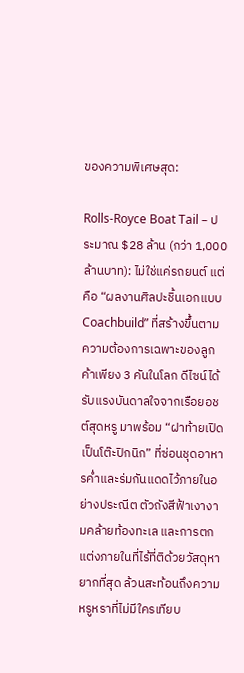ของความพิเศษสุด:

Rolls-Royce Boat Tail – ประมาณ $28 ล้าน (กว่า 1,000 ล้านบาท): ไม่ใช่แค่รถยนต์ แต่คือ “ผลงานศิลปะชิ้นเอกแบบ Coachbuild” ที่สร้างขึ้นตามความต้องการเฉพาะของลูกค้าเพียง 3 คันในโลก ดีไซน์ได้รับแรงบันดาลใจจากเรือยอชต์สุดหรู มาพร้อม “ฝาท้ายเปิดเป็นโต๊ะปิกนิก” ที่ซ่อนชุดอาหารค่ำและร่มกันแดดไว้ภายในอย่างประณีต ตัวถังสีฟ้าเงางามคล้ายท้องทะเล และการตกแต่งภายในที่ไร้ที่ติด้วยวัสดุหายากที่สุด ล้วนสะท้อนถึงความหรูหราที่ไม่มีใครเทียบ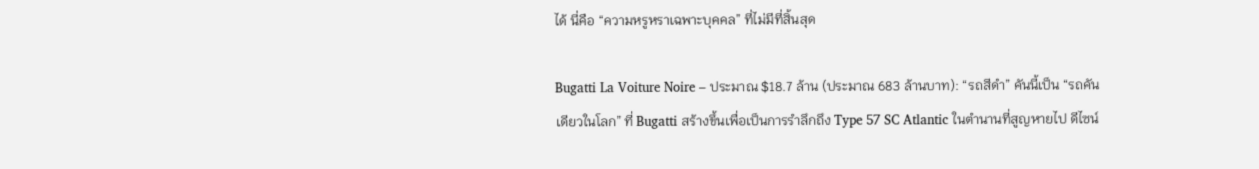ได้ นี่คือ “ความหรูหราเฉพาะบุคคล” ที่ไม่มีที่สิ้นสุด

Bugatti La Voiture Noire – ประมาณ $18.7 ล้าน (ประมาณ 683 ล้านบาท): “รถสีดำ” คันนี้เป็น “รถคันเดียวในโลก” ที่ Bugatti สร้างขึ้นเพื่อเป็นการรำลึกถึง Type 57 SC Atlantic ในตำนานที่สูญหายไป ดีไซน์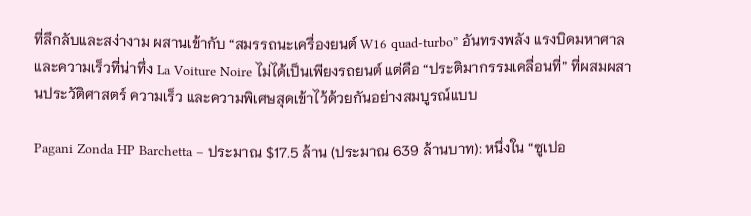ที่ลึกลับและสง่างาม ผสานเข้ากับ “สมรรถนะเครื่องยนต์ W16 quad-turbo” อันทรงพลัง แรงบิดมหาศาล และความเร็วที่น่าทึ่ง La Voiture Noire ไม่ได้เป็นเพียงรถยนต์ แต่คือ “ประติมากรรมเคลื่อนที่” ที่ผสมผสานประวัติศาสตร์ ความเร็ว และความพิเศษสุดเข้าไว้ด้วยกันอย่างสมบูรณ์แบบ

Pagani Zonda HP Barchetta – ประมาณ $17.5 ล้าน (ประมาณ 639 ล้านบาท): หนึ่งใน “ซูเปอ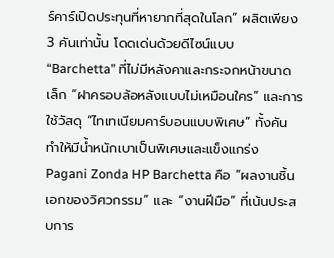ร์คาร์เปิดประทุนที่หายากที่สุดในโลก” ผลิตเพียง 3 คันเท่านั้น โดดเด่นด้วยดีไซน์แบบ “Barchetta” ที่ไม่มีหลังคาและกระจกหน้าขนาดเล็ก “ฝาครอบล้อหลังแบบไม่เหมือนใคร” และการใช้วัสดุ “ไทเทเนียมคาร์บอนแบบพิเศษ” ทั้งคัน ทำให้มีน้ำหนักเบาเป็นพิเศษและแข็งแกร่ง Pagani Zonda HP Barchetta คือ “ผลงานชิ้นเอกของวิศวกรรม” และ “งานฝีมือ” ที่เน้นประสบการ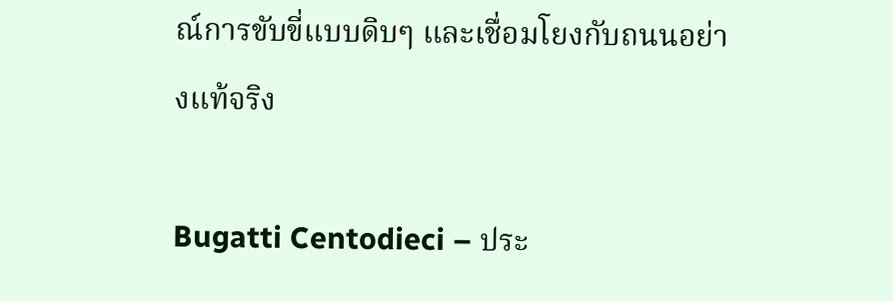ณ์การขับขี่แบบดิบๆ และเชื่อมโยงกับถนนอย่างแท้จริง

Bugatti Centodieci – ประ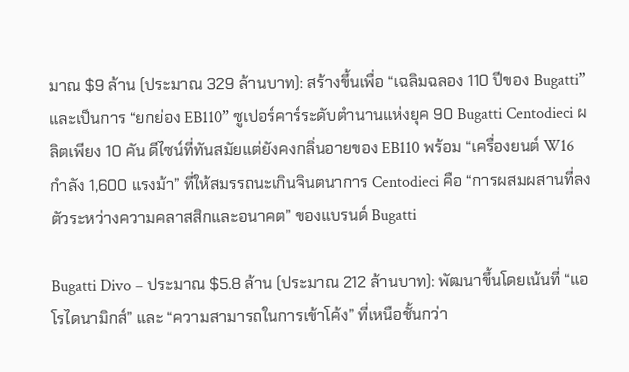มาณ $9 ล้าน (ประมาณ 329 ล้านบาท): สร้างขึ้นเพื่อ “เฉลิมฉลอง 110 ปีของ Bugatti” และเป็นการ “ยกย่อง EB110” ซูเปอร์คาร์ระดับตำนานแห่งยุค 90 Bugatti Centodieci ผลิตเพียง 10 คัน ดีไซน์ที่ทันสมัยแต่ยังคงกลิ่นอายของ EB110 พร้อม “เครื่องยนต์ W16 กำลัง 1,600 แรงม้า” ที่ให้สมรรถนะเกินจินตนาการ Centodieci คือ “การผสมผสานที่ลงตัวระหว่างความคลาสสิกและอนาคต” ของแบรนด์ Bugatti

Bugatti Divo – ประมาณ $5.8 ล้าน (ประมาณ 212 ล้านบาท): พัฒนาขึ้นโดยเน้นที่ “แอโรไดนามิกส์” และ “ความสามารถในการเข้าโค้ง” ที่เหนือชั้นกว่า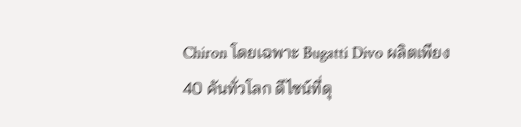Chiron โดยเฉพาะ Bugatti Divo ผลิตเพียง 40 คันทั่วโลก ดีไซน์ที่ดุ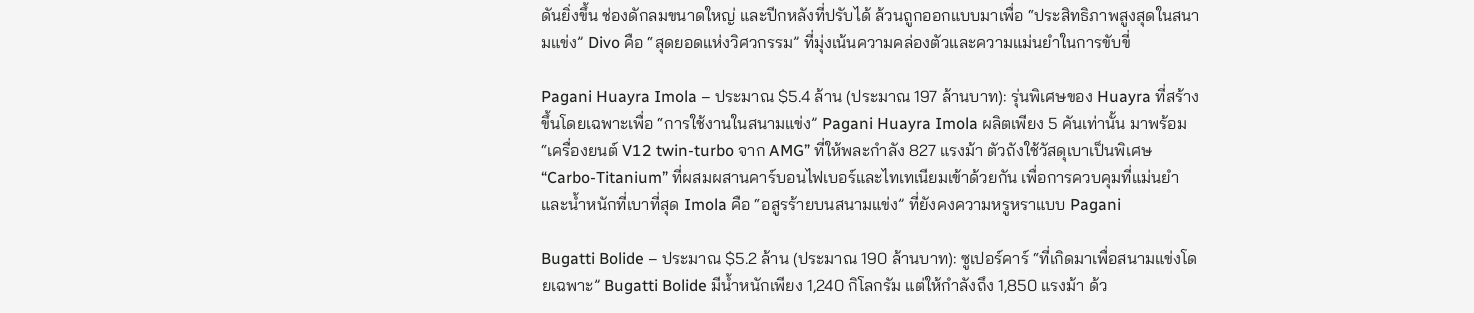ดันยิ่งขึ้น ช่องดักลมขนาดใหญ่ และปีกหลังที่ปรับได้ ล้วนถูกออกแบบมาเพื่อ “ประสิทธิภาพสูงสุดในสนามแข่ง” Divo คือ “สุดยอดแห่งวิศวกรรม” ที่มุ่งเน้นความคล่องตัวและความแม่นยำในการขับขี่

Pagani Huayra Imola – ประมาณ $5.4 ล้าน (ประมาณ 197 ล้านบาท): รุ่นพิเศษของ Huayra ที่สร้างขึ้นโดยเฉพาะเพื่อ “การใช้งานในสนามแข่ง” Pagani Huayra Imola ผลิตเพียง 5 คันเท่านั้น มาพร้อม “เครื่องยนต์ V12 twin-turbo จาก AMG” ที่ให้พละกำลัง 827 แรงม้า ตัวถังใช้วัสดุเบาเป็นพิเศษ “Carbo-Titanium” ที่ผสมผสานคาร์บอนไฟเบอร์และไทเทเนียมเข้าด้วยกัน เพื่อการควบคุมที่แม่นยำและน้ำหนักที่เบาที่สุด Imola คือ “อสูรร้ายบนสนามแข่ง” ที่ยังคงความหรูหราแบบ Pagani

Bugatti Bolide – ประมาณ $5.2 ล้าน (ประมาณ 190 ล้านบาท): ซูเปอร์คาร์ “ที่เกิดมาเพื่อสนามแข่งโดยเฉพาะ” Bugatti Bolide มีน้ำหนักเพียง 1,240 กิโลกรัม แต่ให้กำลังถึง 1,850 แรงม้า ด้ว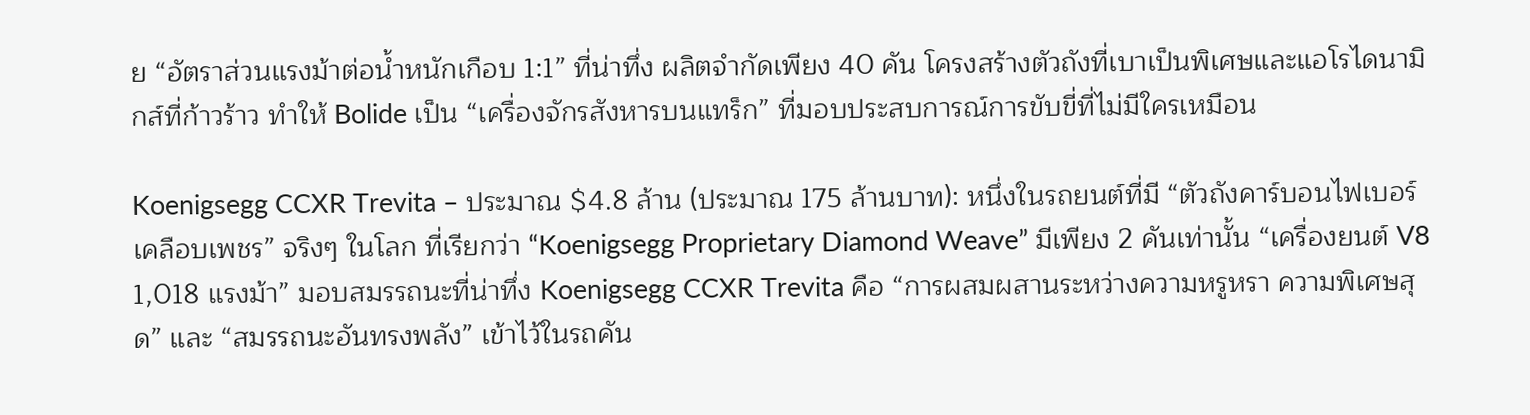ย “อัตราส่วนแรงม้าต่อน้ำหนักเกือบ 1:1” ที่น่าทึ่ง ผลิตจำกัดเพียง 40 คัน โครงสร้างตัวถังที่เบาเป็นพิเศษและแอโรไดนามิกส์ที่ก้าวร้าว ทำให้ Bolide เป็น “เครื่องจักรสังหารบนแทร็ก” ที่มอบประสบการณ์การขับขี่ที่ไม่มีใครเหมือน

Koenigsegg CCXR Trevita – ประมาณ $4.8 ล้าน (ประมาณ 175 ล้านบาท): หนึ่งในรถยนต์ที่มี “ตัวถังคาร์บอนไฟเบอร์เคลือบเพชร” จริงๆ ในโลก ที่เรียกว่า “Koenigsegg Proprietary Diamond Weave” มีเพียง 2 คันเท่านั้น “เครื่องยนต์ V8 1,018 แรงม้า” มอบสมรรถนะที่น่าทึ่ง Koenigsegg CCXR Trevita คือ “การผสมผสานระหว่างความหรูหรา ความพิเศษสุด” และ “สมรรถนะอันทรงพลัง” เข้าไว้ในรถคัน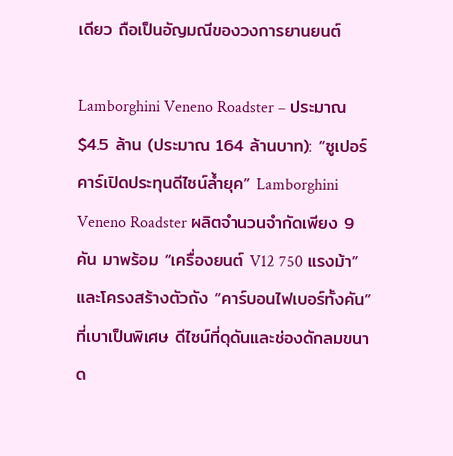เดียว ถือเป็นอัญมณีของวงการยานยนต์

Lamborghini Veneno Roadster – ประมาณ $4.5 ล้าน (ประมาณ 164 ล้านบาท): “ซูเปอร์คาร์เปิดประทุนดีไซน์ล้ำยุค” Lamborghini Veneno Roadster ผลิตจำนวนจำกัดเพียง 9 คัน มาพร้อม “เครื่องยนต์ V12 750 แรงม้า” และโครงสร้างตัวถัง “คาร์บอนไฟเบอร์ทั้งคัน” ที่เบาเป็นพิเศษ ดีไซน์ที่ดุดันและช่องดักลมขนาด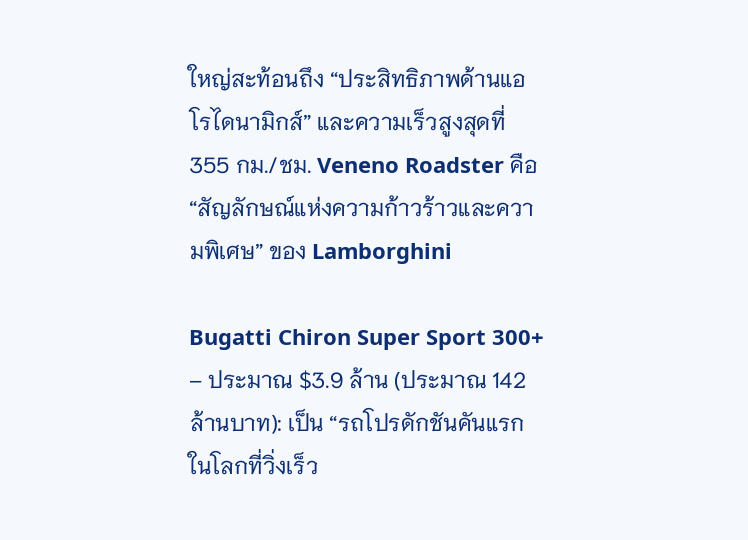ใหญ่สะท้อนถึง “ประสิทธิภาพด้านแอโรไดนามิกส์” และความเร็วสูงสุดที่ 355 กม./ชม. Veneno Roadster คือ “สัญลักษณ์แห่งความก้าวร้าวและความพิเศษ” ของ Lamborghini

Bugatti Chiron Super Sport 300+ – ประมาณ $3.9 ล้าน (ประมาณ 142 ล้านบาท): เป็น “รถโปรดักชันคันแรกในโลกที่วิ่งเร็ว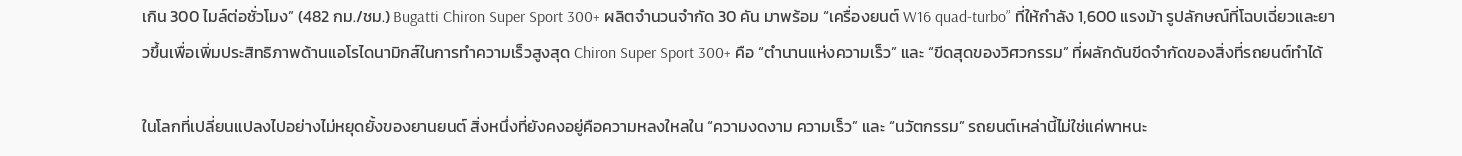เกิน 300 ไมล์ต่อชั่วโมง” (482 กม./ชม.) Bugatti Chiron Super Sport 300+ ผลิตจำนวนจำกัด 30 คัน มาพร้อม “เครื่องยนต์ W16 quad-turbo” ที่ให้กำลัง 1,600 แรงม้า รูปลักษณ์ที่โฉบเฉี่ยวและยาวขึ้นเพื่อเพิ่มประสิทธิภาพด้านแอโรไดนามิกส์ในการทำความเร็วสูงสุด Chiron Super Sport 300+ คือ “ตำนานแห่งความเร็ว” และ “ขีดสุดของวิศวกรรม” ที่ผลักดันขีดจำกัดของสิ่งที่รถยนต์ทำได้

ในโลกที่เปลี่ยนแปลงไปอย่างไม่หยุดยั้งของยานยนต์ สิ่งหนึ่งที่ยังคงอยู่คือความหลงใหลใน “ความงดงาม ความเร็ว” และ “นวัตกรรม” รถยนต์เหล่านี้ไม่ใช่แค่พาหนะ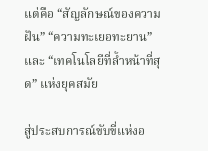แต่คือ “สัญลักษณ์ของความฝัน” “ความทะเยอทะยาน” และ “เทคโนโลยีที่ล้ำหน้าที่สุด” แห่งยุคสมัย

สู่ประสบการณ์ขับขี่แห่งอ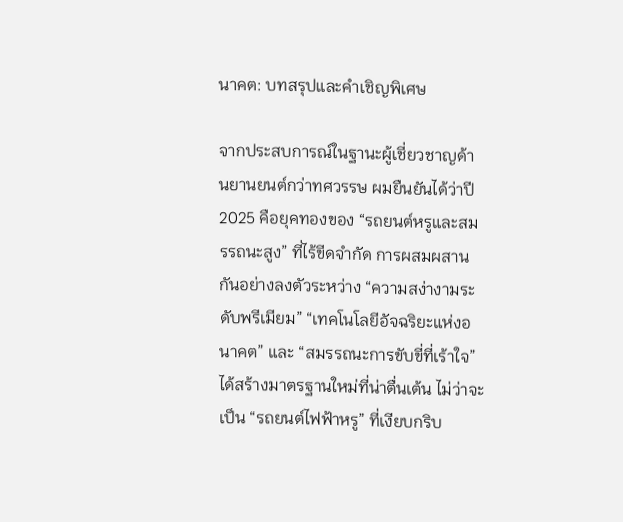นาคต: บทสรุปและคำเชิญพิเศษ

จากประสบการณ์ในฐานะผู้เชี่ยวชาญด้านยานยนต์กว่าทศวรรษ ผมยืนยันได้ว่าปี 2025 คือยุคทองของ “รถยนต์หรูและสมรรถนะสูง” ที่ไร้ขีดจำกัด การผสมผสานกันอย่างลงตัวระหว่าง “ความสง่างามระดับพรีเมียม” “เทคโนโลยีอัจฉริยะแห่งอนาคต” และ “สมรรถนะการขับขี่ที่เร้าใจ” ได้สร้างมาตรฐานใหม่ที่น่าตื่นเต้น ไม่ว่าจะเป็น “รถยนต์ไฟฟ้าหรู” ที่เงียบกริบ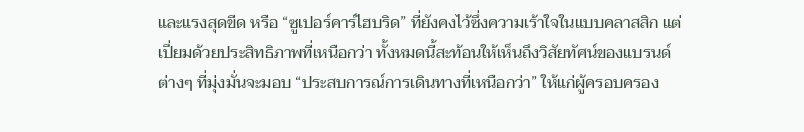และแรงสุดขีด หรือ “ซูเปอร์คาร์ไฮบริด” ที่ยังคงไว้ซึ่งความเร้าใจในแบบคลาสสิก แต่เปี่ยมด้วยประสิทธิภาพที่เหนือกว่า ทั้งหมดนี้สะท้อนให้เห็นถึงวิสัยทัศน์ของแบรนด์ต่างๆ ที่มุ่งมั่นจะมอบ “ประสบการณ์การเดินทางที่เหนือกว่า” ให้แก่ผู้ครอบครอง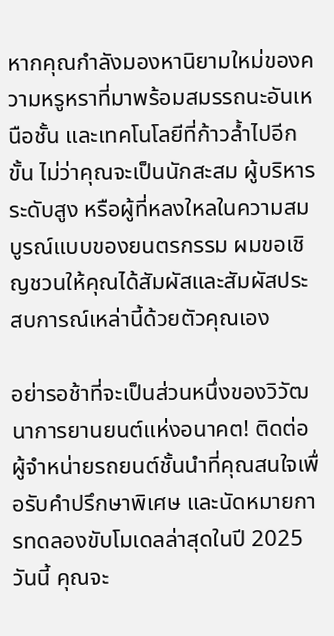หากคุณกำลังมองหานิยามใหม่ของความหรูหราที่มาพร้อมสมรรถนะอันเหนือชั้น และเทคโนโลยีที่ก้าวล้ำไปอีกขั้น ไม่ว่าคุณจะเป็นนักสะสม ผู้บริหารระดับสูง หรือผู้ที่หลงใหลในความสมบูรณ์แบบของยนตรกรรม ผมขอเชิญชวนให้คุณได้สัมผัสและสัมผัสประสบการณ์เหล่านี้ด้วยตัวคุณเอง

อย่ารอช้าที่จะเป็นส่วนหนึ่งของวิวัฒนาการยานยนต์แห่งอนาคต! ติดต่อผู้จำหน่ายรถยนต์ชั้นนำที่คุณสนใจเพื่อรับคำปรึกษาพิเศษ และนัดหมายการทดลองขับโมเดลล่าสุดในปี 2025 วันนี้ คุณจะ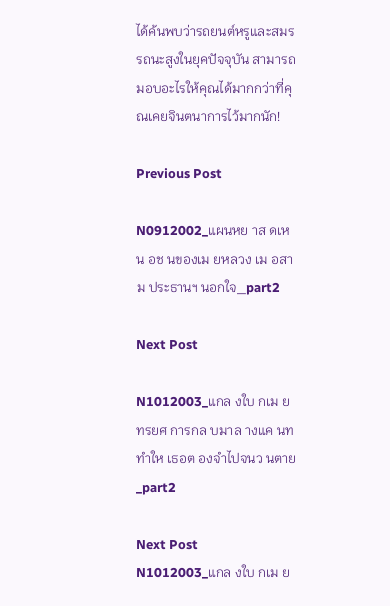ได้ค้นพบว่ารถยนต์หรูและสมรรถนะสูงในยุคปัจจุบัน สามารถมอบอะไรให้คุณได้มากกว่าที่คุณเคยจินตนาการไว้มากนัก!

Previous Post

N0912002_แผนหย าส ดเหน อช นของเม ยหลวง เม อสาม ประธานฯ นอกใจ_part2

Next Post

N1012003_แกล งใบ กเม ยทรยศ การกล บมาล างแค นท ทำให เธอต องจำไปจนว นตาย_part2

Next Post
N1012003_แกล งใบ กเม ย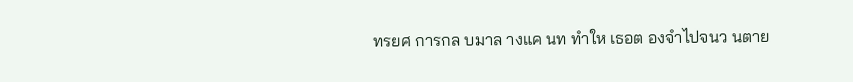ทรยศ การกล บมาล างแค นท ทำให เธอต องจำไปจนว นตาย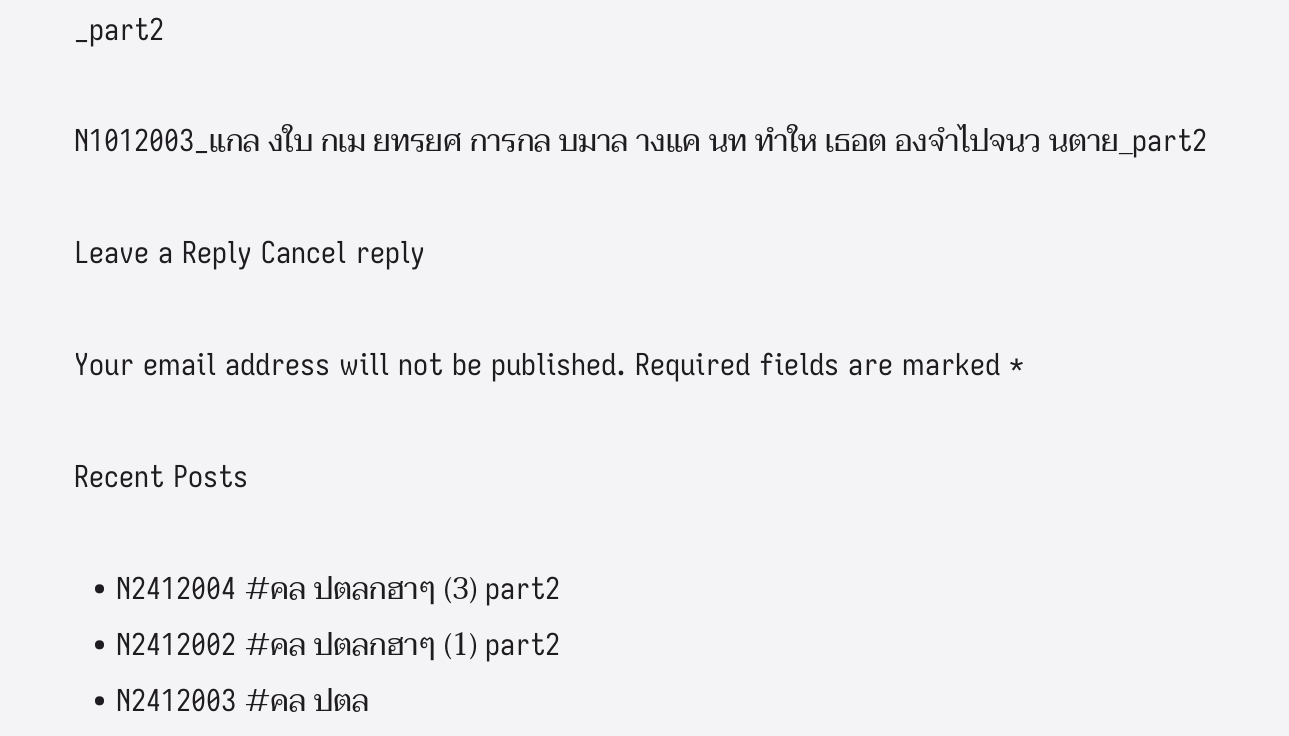_part2

N1012003_แกล งใบ กเม ยทรยศ การกล บมาล างแค นท ทำให เธอต องจำไปจนว นตาย_part2

Leave a Reply Cancel reply

Your email address will not be published. Required fields are marked *

Recent Posts

  • N2412004 #คล ปตลกฮาๆ (3) part2
  • N2412002 #คล ปตลกฮาๆ (1) part2
  • N2412003 #คล ปตล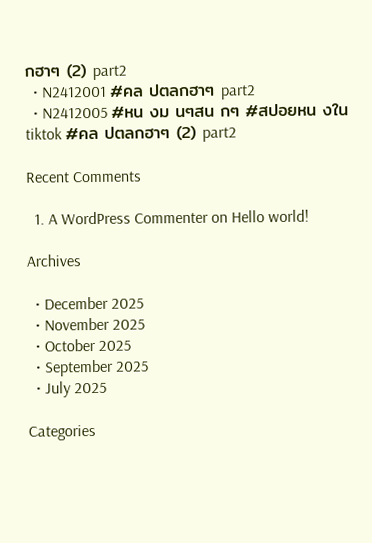กฮาๆ (2) part2
  • N2412001 #คล ปตลกฮาๆ part2
  • N2412005 #หน งม นๆสน กๆ #สปอยหน งในtiktok #คล ปตลกฮาๆ (2) part2

Recent Comments

  1. A WordPress Commenter on Hello world!

Archives

  • December 2025
  • November 2025
  • October 2025
  • September 2025
  • July 2025

Categories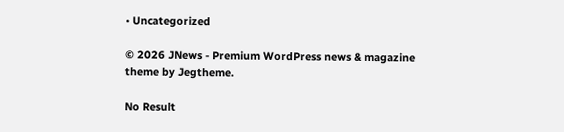• Uncategorized

© 2026 JNews - Premium WordPress news & magazine theme by Jegtheme.

No Result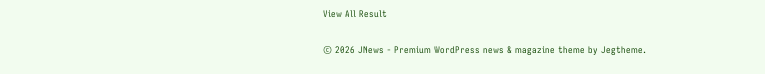View All Result

© 2026 JNews - Premium WordPress news & magazine theme by Jegtheme.